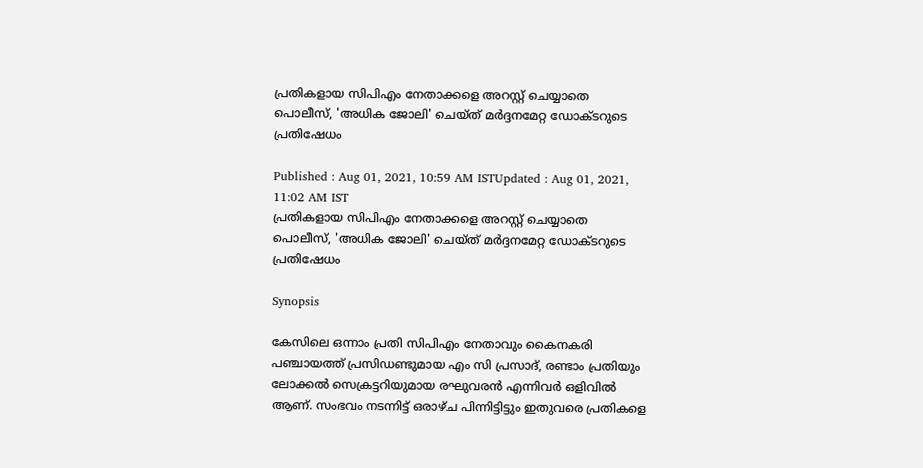പ്രതികളായ സിപിഎം നേതാക്കളെ അറസ്റ്റ് ചെയ്യാതെ പൊലീസ്, 'അധിക ജോലി' ചെയ്ത് മർദ്ദനമേറ്റ ഡോക്ടറുടെ പ്രതിഷേധം

Published : Aug 01, 2021, 10:59 AM ISTUpdated : Aug 01, 2021, 11:02 AM IST
പ്രതികളായ സിപിഎം നേതാക്കളെ അറസ്റ്റ് ചെയ്യാതെ പൊലീസ്, 'അധിക ജോലി' ചെയ്ത് മർദ്ദനമേറ്റ ഡോക്ടറുടെ പ്രതിഷേധം

Synopsis

കേസിലെ ഒന്നാം പ്രതി സിപിഎം നേതാവും കൈനകരി പഞ്ചായത്ത് പ്രസിഡണ്ടുമായ എം സി പ്രസാദ്, രണ്ടാം പ്രതിയും ലോക്കൽ സെക്രട്ടറിയുമായ രഘുവരൻ എന്നിവർ ഒളിവിൽ ആണ്. സംഭവം നടന്നിട്ട് ഒരാഴ്ച പിന്നിട്ടിട്ടും ഇതുവരെ പ്രതികളെ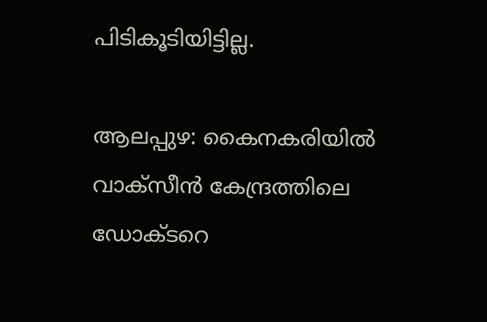പിടികൂടിയിട്ടില്ല.

ആലപ്പുഴ: കൈനകരിയിൽ വാക്സീൻ കേന്ദ്രത്തിലെ ഡോക്ടറെ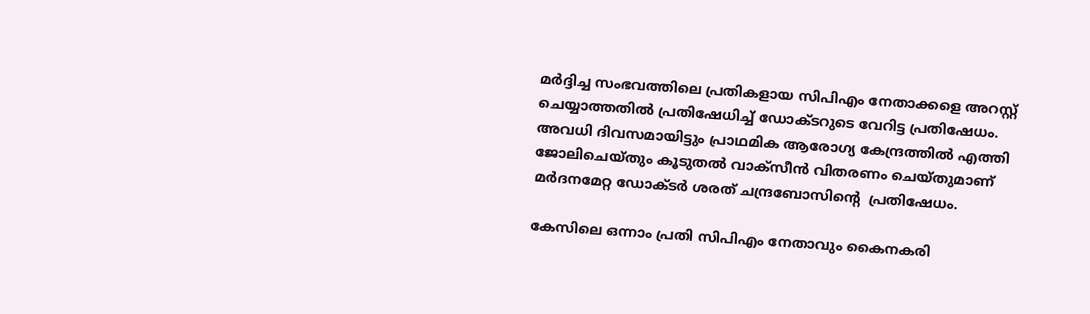മർദ്ദിച്ച സംഭവത്തിലെ പ്രതികളായ സിപിഎം നേതാക്കളെ അറസ്റ്റ് ചെയ്യാത്തതിൽ പ്രതിഷേധിച്ച് ഡോക്ടറുടെ വേറിട്ട പ്രതിഷേധം. അവധി ദിവസമായിട്ടും പ്രാഥമിക ആരോഗ്യ കേന്ദ്രത്തിൽ എത്തി   ജോലിചെയ്തും കൂടുതൽ വാക്സീൻ വിതരണം ചെയ്തുമാണ് മർദനമേറ്റ ഡോക്ടർ ശരത് ചന്ദ്രബോസിന്റെ  പ്രതിഷേധം.

കേസിലെ ഒന്നാം പ്രതി സിപിഎം നേതാവും കൈനകരി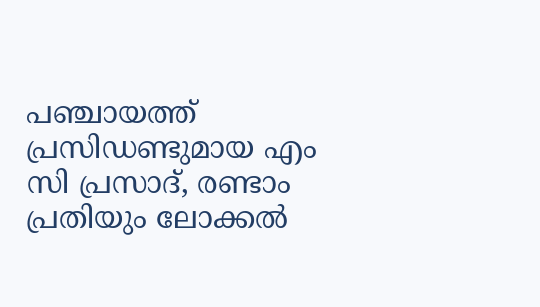പഞ്ചായത്ത് പ്രസിഡണ്ടുമായ എം സി പ്രസാദ്, രണ്ടാം പ്രതിയും ലോക്കൽ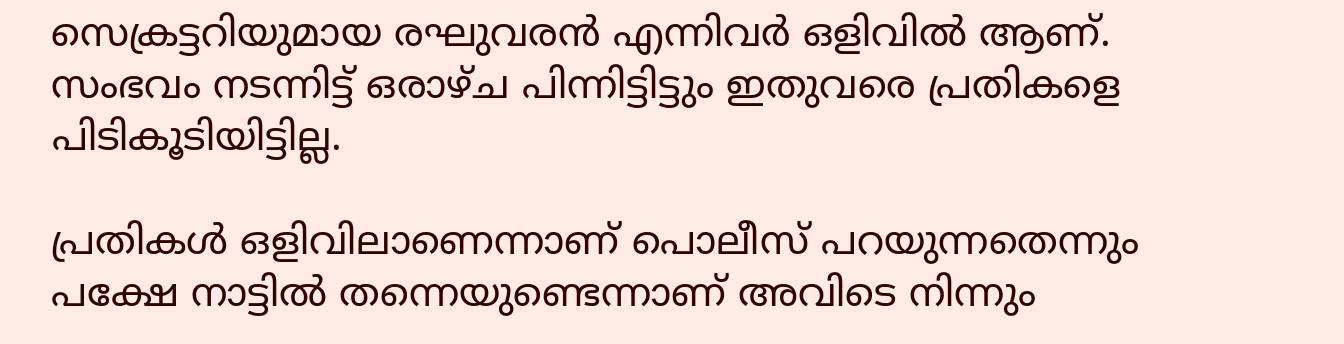സെക്രട്ടറിയുമായ രഘുവരൻ എന്നിവർ ഒളിവിൽ ആണ്. സംഭവം നടന്നിട്ട് ഒരാഴ്ച പിന്നിട്ടിട്ടും ഇതുവരെ പ്രതികളെ പിടികൂടിയിട്ടില്ല.

പ്രതികൾ ഒളിവിലാണെന്നാണ് പൊലീസ് പറയുന്നതെന്നും പക്ഷേ നാട്ടിൽ തന്നെയുണ്ടെന്നാണ് അവിടെ നിന്നും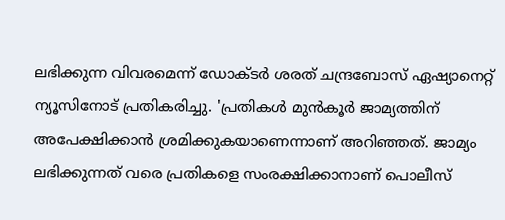ലഭിക്കുന്ന വിവരമെന്ന് ഡോക്ടർ ശരത് ചന്ദ്രബോസ് ഏഷ്യാനെറ്റ് ന്യൂസിനോട് പ്രതികരിച്ചു. 'പ്രതികൾ മുൻകൂർ ജാമ്യത്തിന് അപേക്ഷിക്കാൻ ശ്രമിക്കുകയാണെന്നാണ് അറിഞ്ഞത്. ജാമ്യം ലഭിക്കുന്നത് വരെ പ്രതികളെ സംരക്ഷിക്കാനാണ് പൊലീസ്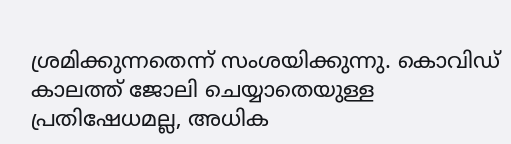ശ്രമിക്കുന്നതെന്ന് സംശയിക്കുന്നു. കൊവിഡ് കാലത്ത് ജോലി ചെയ്യാതെയുള്ള പ്രതിഷേധമല്ല, അധിക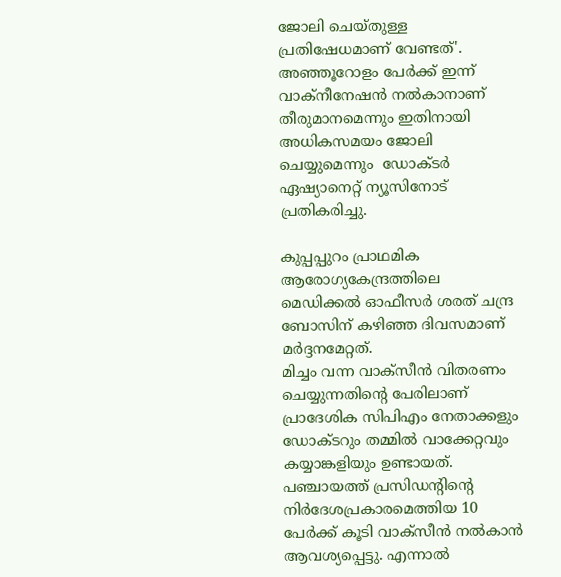ജോലി ചെയ്തുള്ള പ്രതിഷേധമാണ് വേണ്ടത്'. അഞ്ഞൂറോളം പേർക്ക് ഇന്ന് വാക്നീനേഷൻ നൽകാനാണ് തീരുമാനമെന്നും ഇതിനായി അധികസമയം ജോലി ചെയ്യുമെന്നും  ഡോക്ടർ ഏഷ്യാനെറ്റ് ന്യൂസിനോട് പ്രതികരിച്ചു.

കുപ്പപ്പുറം പ്രാഥമിക ആരോഗ്യകേന്ദ്രത്തിലെ മെഡിക്കൽ ഓഫീസർ ശരത് ചന്ദ്ര ബോസിന് കഴിഞ്ഞ ദിവസമാണ് മർദ്ദനമേറ്റത്.
മിച്ചം വന്ന വാക്സീൻ വിതരണം ചെയ്യുന്നതിന്‍റെ പേരിലാണ് പ്രാദേശിക സിപിഎം നേതാക്കളും ഡോക്ടറും തമ്മിൽ വാക്കേറ്റവും കയ്യാങ്കളിയും ഉണ്ടായത്. പഞ്ചായത്ത് പ്രസിഡന്‍റിന്‍റെ നിർദേശപ്രകാരമെത്തിയ 10 പേർക്ക് കൂടി വാക്സീൻ നൽകാൻ ആവശ്യപ്പെട്ടു. എന്നാൽ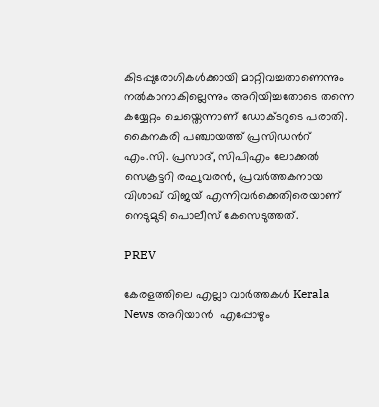കിടപ്പുരോഗികൾക്കായി മാറ്റിവച്ചതാണെന്നും നൽകാനാകില്ലെന്നും അറിയിച്ചതോടെ തന്നെ കയ്യേറ്റം ചെയ്തെന്നാണ് ഡോക്ടറുടെ പരാതി. കൈനകരി പ‍ഞ്ചായത്ത് പ്രസിഡന്‍റ് എം.സി. പ്രസാദ്, സിപിഎം ലോക്കൽ സെക്രട്ടറി രഘുവരൻ, പ്രവർത്തകനായ വിശാഖ് വിജയ് എന്നിവർക്കെതിരെയാണ് നെടുമുടി പൊലീസ് കേസെടുത്തത്.

PREV

കേരളത്തിലെ എല്ലാ വാർത്തകൾ Kerala News അറിയാൻ  എപ്പോഴും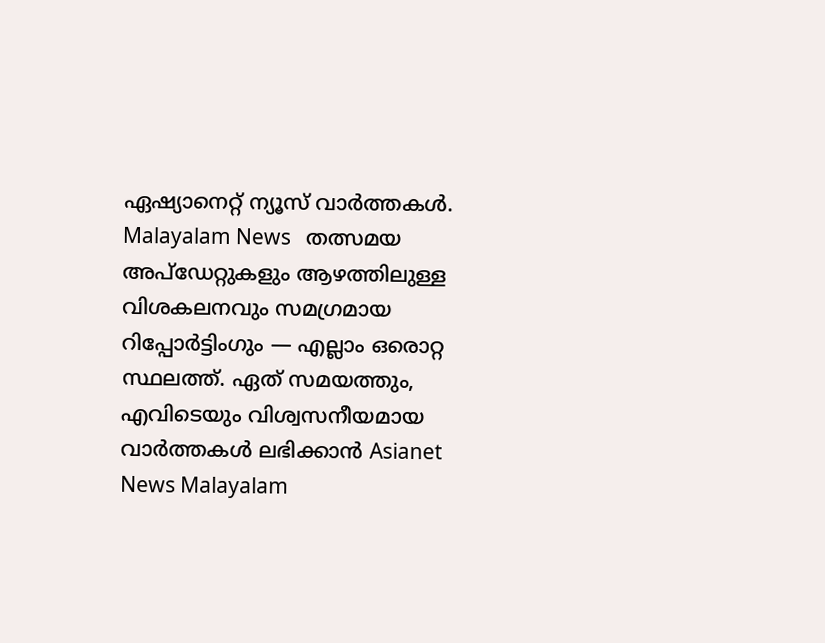ഏഷ്യാനെറ്റ് ന്യൂസ് വാർത്തകൾ.  Malayalam News   തത്സമയ അപ്‌ഡേറ്റുകളും ആഴത്തിലുള്ള വിശകലനവും സമഗ്രമായ റിപ്പോർട്ടിംഗും — എല്ലാം ഒരൊറ്റ സ്ഥലത്ത്. ഏത് സമയത്തും, എവിടെയും വിശ്വസനീയമായ വാർത്തകൾ ലഭിക്കാൻ Asianet News Malayalam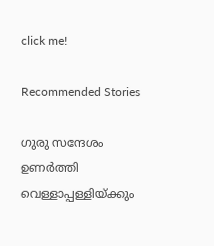click me!

Recommended Stories

ഗുരു സന്ദേശം ഉണര്‍ത്തി വെള്ളാപ്പള്ളിയ്ക്കും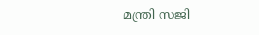മന്ത്രി സജി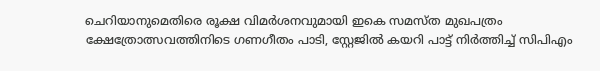ചെറിയാനുമെതിരെ രൂക്ഷ വിമര്‍ശനവുമായി ഇകെ സമസ്ത മുഖപത്രം
ക്ഷേത്രോത്സവത്തിനിടെ ഗണഗീതം പാടി, സ്റ്റേജിൽ കയറി പാട്ട് നിർത്തിച്ച് സിപിഎം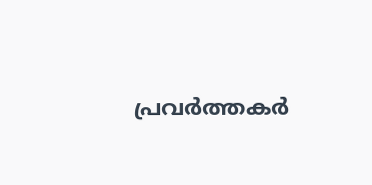പ്രവർത്തകർ